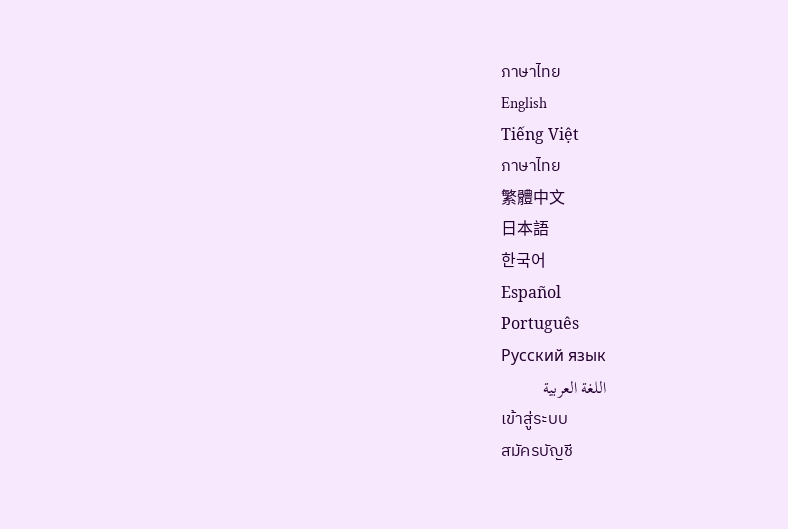ภาษาไทย
English
Tiếng Việt
ภาษาไทย
繁體中文
日本語
한국어
Español
Português
Русский язык
اللغة العربية
เข้าสู่ระบบ
สมัครบัญชี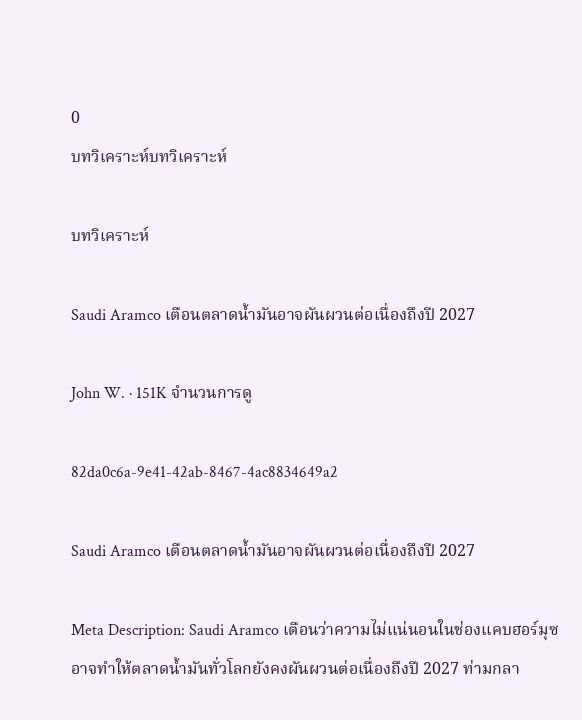0
บทวิเคราะห์บทวิเคราะห์

บทวิเคราะห์

Saudi Aramco เตือนตลาดน้ำมันอาจผันผวนต่อเนื่องถึงปี 2027

John W. · 151K จำนวนการดู

82da0c6a-9e41-42ab-8467-4ac8834649a2

Saudi Aramco เตือนตลาดน้ำมันอาจผันผวนต่อเนื่องถึงปี 2027

Meta Description: Saudi Aramco เตือนว่าความไม่แน่นอนในช่องแคบฮอร์มุซอาจทำให้ตลาดน้ำมันทั่วโลกยังคงผันผวนต่อเนื่องถึงปี 2027 ท่ามกลา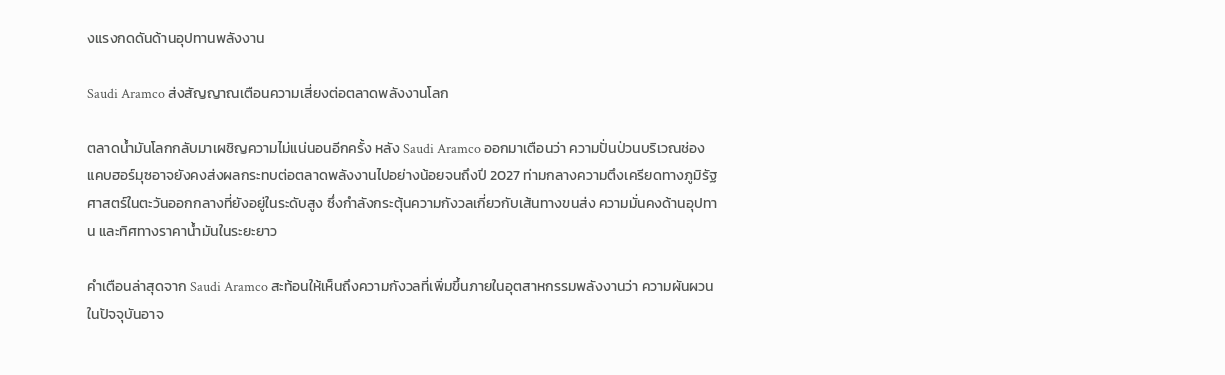งแรงกดดันด้านอุปทานพลังงาน

Saudi Aramco ส่งสัญญาณเตือนความเสี่ยงต่อตลาดพลังงานโลก

ตลาดน้ำมันโลกกลับมาเผชิญความไม่แน่นอนอีกครั้ง หลัง Saudi Aramco ออกมาเตือนว่า ความปั่นป่วนบริเวณช่องแคบฮอร์มุซอาจยังคงส่งผลกระทบต่อตลาดพลังงานไปอย่างน้อยจนถึงปี 2027 ท่ามกลางความตึงเครียดทางภูมิรัฐศาสตร์ในตะวันออกกลางที่ยังอยู่ในระดับสูง ซึ่งกำลังกระตุ้นความกังวลเกี่ยวกับเส้นทางขนส่ง ความมั่นคงด้านอุปทาน และทิศทางราคาน้ำมันในระยะยาว

คำเตือนล่าสุดจาก Saudi Aramco สะท้อนให้เห็นถึงความกังวลที่เพิ่มขึ้นภายในอุตสาหกรรมพลังงานว่า ความผันผวนในปัจจุบันอาจ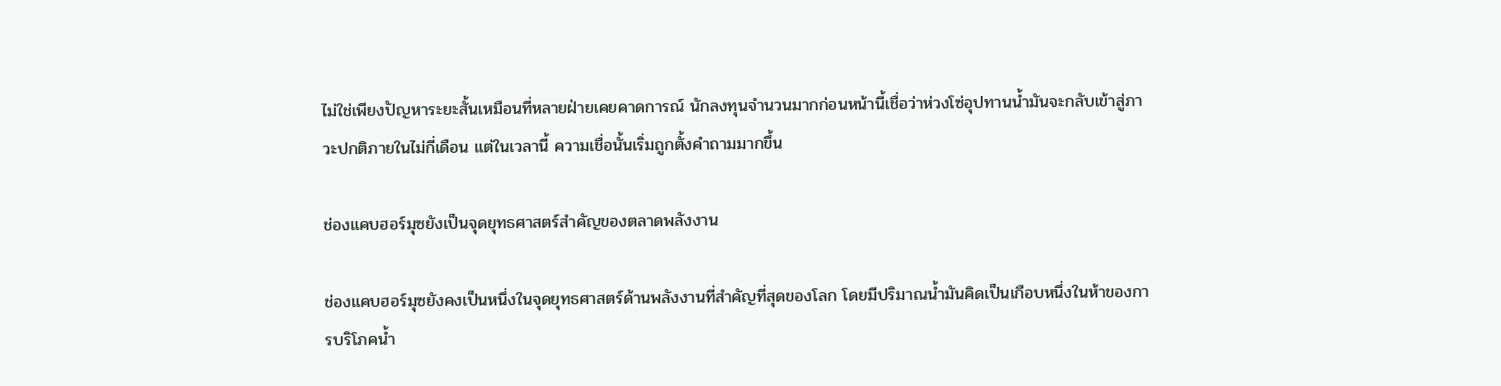ไม่ใช่เพียงปัญหาระยะสั้นเหมือนที่หลายฝ่ายเคยคาดการณ์ นักลงทุนจำนวนมากก่อนหน้านี้เชื่อว่าห่วงโซ่อุปทานน้ำมันจะกลับเข้าสู่ภาวะปกติภายในไม่กี่เดือน แต่ในเวลานี้ ความเชื่อนั้นเริ่มถูกตั้งคำถามมากขึ้น

ช่องแคบฮอร์มุซยังเป็นจุดยุทธศาสตร์สำคัญของตลาดพลังงาน

ช่องแคบฮอร์มุซยังคงเป็นหนึ่งในจุดยุทธศาสตร์ด้านพลังงานที่สำคัญที่สุดของโลก โดยมีปริมาณน้ำมันคิดเป็นเกือบหนึ่งในห้าของการบริโภคน้ำ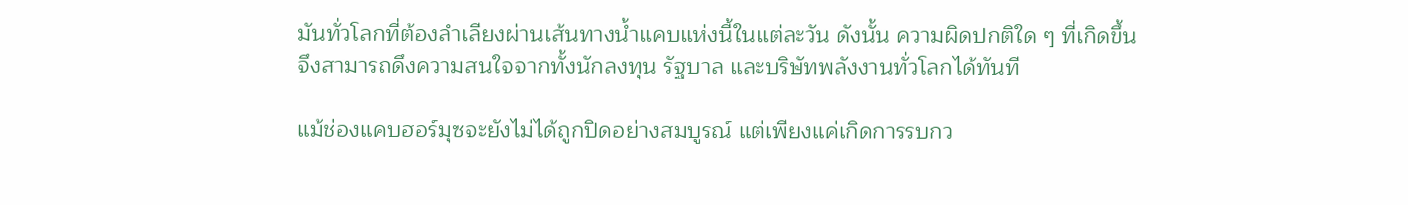มันทั่วโลกที่ต้องลำเลียงผ่านเส้นทางน้ำแคบแห่งนี้ในแต่ละวัน ดังนั้น ความผิดปกติใด ๆ ที่เกิดขึ้นจึงสามารถดึงความสนใจจากทั้งนักลงทุน รัฐบาล และบริษัทพลังงานทั่วโลกได้ทันที

แม้ช่องแคบฮอร์มุซจะยังไม่ได้ถูกปิดอย่างสมบูรณ์ แต่เพียงแค่เกิดการรบกว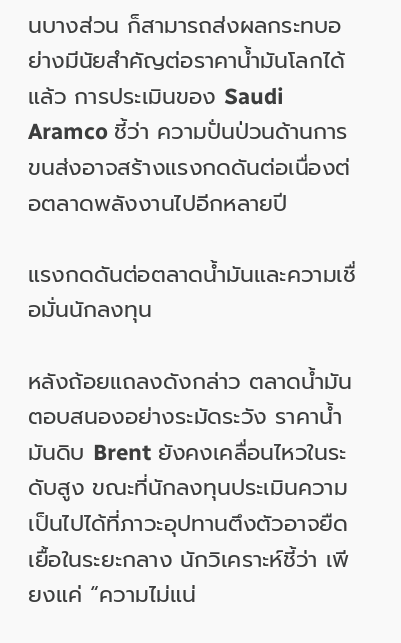นบางส่วน ก็สามารถส่งผลกระทบอย่างมีนัยสำคัญต่อราคาน้ำมันโลกได้แล้ว การประเมินของ Saudi Aramco ชี้ว่า ความปั่นป่วนด้านการขนส่งอาจสร้างแรงกดดันต่อเนื่องต่อตลาดพลังงานไปอีกหลายปี

แรงกดดันต่อตลาดน้ำมันและความเชื่อมั่นนักลงทุน

หลังถ้อยแถลงดังกล่าว ตลาดน้ำมันตอบสนองอย่างระมัดระวัง ราคาน้ำมันดิบ Brent ยังคงเคลื่อนไหวในระดับสูง ขณะที่นักลงทุนประเมินความเป็นไปได้ที่ภาวะอุปทานตึงตัวอาจยืดเยื้อในระยะกลาง นักวิเคราะห์ชี้ว่า เพียงแค่ “ความไม่แน่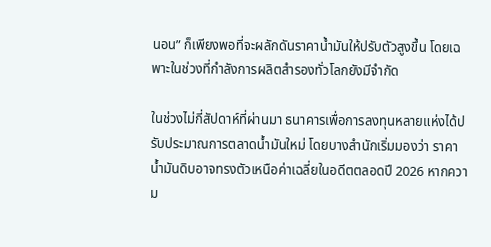นอน” ก็เพียงพอที่จะผลักดันราคาน้ำมันให้ปรับตัวสูงขึ้น โดยเฉพาะในช่วงที่กำลังการผลิตสำรองทั่วโลกยังมีจำกัด

ในช่วงไม่กี่สัปดาห์ที่ผ่านมา ธนาคารเพื่อการลงทุนหลายแห่งได้ปรับประมาณการตลาดน้ำมันใหม่ โดยบางสำนักเริ่มมองว่า ราคาน้ำมันดิบอาจทรงตัวเหนือค่าเฉลี่ยในอดีตตลอดปี 2026 หากความ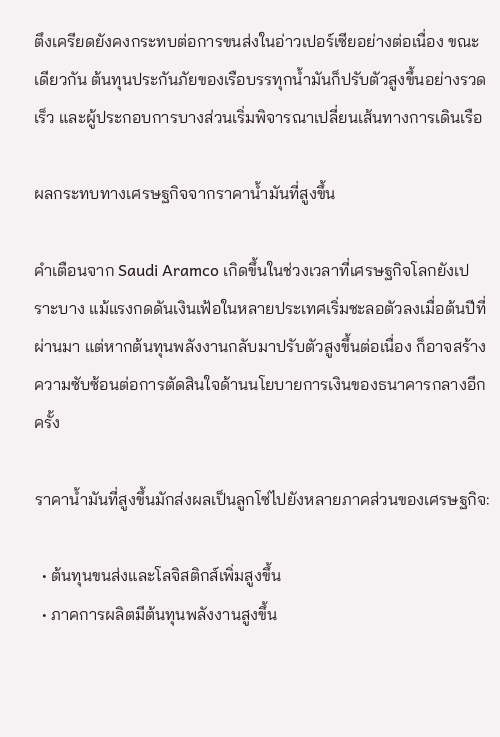ตึงเครียดยังคงกระทบต่อการขนส่งในอ่าวเปอร์เซียอย่างต่อเนื่อง ขณะเดียวกัน ต้นทุนประกันภัยของเรือบรรทุกน้ำมันก็ปรับตัวสูงขึ้นอย่างรวดเร็ว และผู้ประกอบการบางส่วนเริ่มพิจารณาเปลี่ยนเส้นทางการเดินเรือ

ผลกระทบทางเศรษฐกิจจากราคาน้ำมันที่สูงขึ้น

คำเตือนจาก Saudi Aramco เกิดขึ้นในช่วงเวลาที่เศรษฐกิจโลกยังเปราะบาง แม้แรงกดดันเงินเฟ้อในหลายประเทศเริ่มชะลอตัวลงเมื่อต้นปีที่ผ่านมา แต่หากต้นทุนพลังงานกลับมาปรับตัวสูงขึ้นต่อเนื่อง ก็อาจสร้างความซับซ้อนต่อการตัดสินใจด้านนโยบายการเงินของธนาคารกลางอีกครั้ง

ราคาน้ำมันที่สูงขึ้นมักส่งผลเป็นลูกโซ่ไปยังหลายภาคส่วนของเศรษฐกิจ:

  • ต้นทุนขนส่งและโลจิสติกส์เพิ่มสูงขึ้น
  • ภาคการผลิตมีต้นทุนพลังงานสูงขึ้น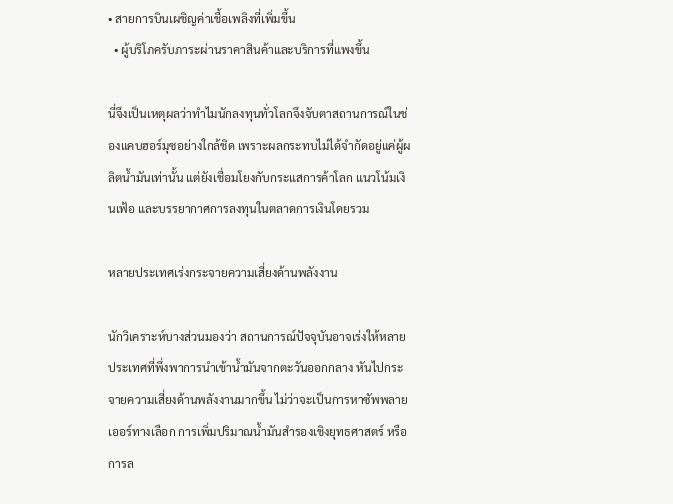• สายการบินเผชิญค่าเชื้อเพลิงที่เพิ่มขึ้น
  • ผู้บริโภครับภาระผ่านราคาสินค้าและบริการที่แพงขึ้น

นี่จึงเป็นเหตุผลว่าทำไมนักลงทุนทั่วโลกจึงจับตาสถานการณ์ในช่องแคบฮอร์มุซอย่างใกล้ชิด เพราะผลกระทบไม่ได้จำกัดอยู่แค่ผู้ผลิตน้ำมันเท่านั้น แต่ยังเชื่อมโยงกับกระแสการค้าโลก แนวโน้มเงินเฟ้อ และบรรยากาศการลงทุนในตลาดการเงินโดยรวม

หลายประเทศเร่งกระจายความเสี่ยงด้านพลังงาน

นักวิเคราะห์บางส่วนมองว่า สถานการณ์ปัจจุบันอาจเร่งให้หลายประเทศที่พึ่งพาการนำเข้าน้ำมันจากตะวันออกกลาง หันไปกระจายความเสี่ยงด้านพลังงานมากขึ้น ไม่ว่าจะเป็นการหาซัพพลายเออร์ทางเลือก การเพิ่มปริมาณน้ำมันสำรองเชิงยุทธศาสตร์ หรือการล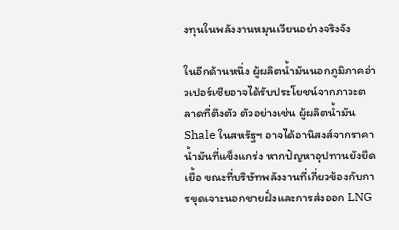งทุนในพลังงานหมุนเวียนอย่างจริงจัง

ในอีกด้านหนึ่ง ผู้ผลิตน้ำมันนอกภูมิภาคอ่าวเปอร์เซียอาจได้รับประโยชน์จากภาวะตลาดที่ตึงตัว ตัวอย่างเช่น ผู้ผลิตน้ำมัน Shale ในสหรัฐฯ อาจได้อานิสงส์จากราคาน้ำมันที่แข็งแกร่ง หากปัญหาอุปทานยังยืดเยื้อ ขณะที่บริษัทพลังงานที่เกี่ยวข้องกับการขุดเจาะนอกชายฝั่งและการส่งออก LNG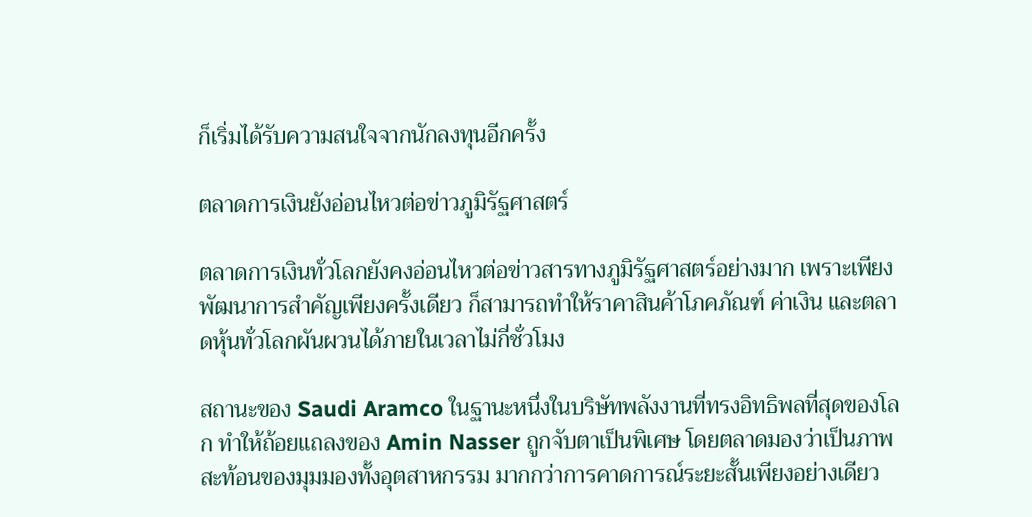ก็เริ่มได้รับความสนใจจากนักลงทุนอีกครั้ง

ตลาดการเงินยังอ่อนไหวต่อข่าวภูมิรัฐศาสตร์

ตลาดการเงินทั่วโลกยังคงอ่อนไหวต่อข่าวสารทางภูมิรัฐศาสตร์อย่างมาก เพราะเพียงพัฒนาการสำคัญเพียงครั้งเดียว ก็สามารถทำให้ราคาสินค้าโภคภัณฑ์ ค่าเงิน และตลาดหุ้นทั่วโลกผันผวนได้ภายในเวลาไม่กี่ชั่วโมง

สถานะของ Saudi Aramco ในฐานะหนึ่งในบริษัทพลังงานที่ทรงอิทธิพลที่สุดของโลก ทำให้ถ้อยแถลงของ Amin Nasser ถูกจับตาเป็นพิเศษ โดยตลาดมองว่าเป็นภาพสะท้อนของมุมมองทั้งอุตสาหกรรม มากกว่าการคาดการณ์ระยะสั้นเพียงอย่างเดียว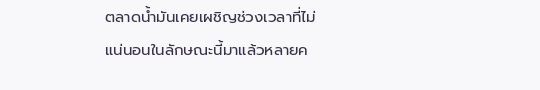ตลาดน้ำมันเคยเผชิญช่วงเวลาที่ไม่แน่นอนในลักษณะนี้มาแล้วหลายค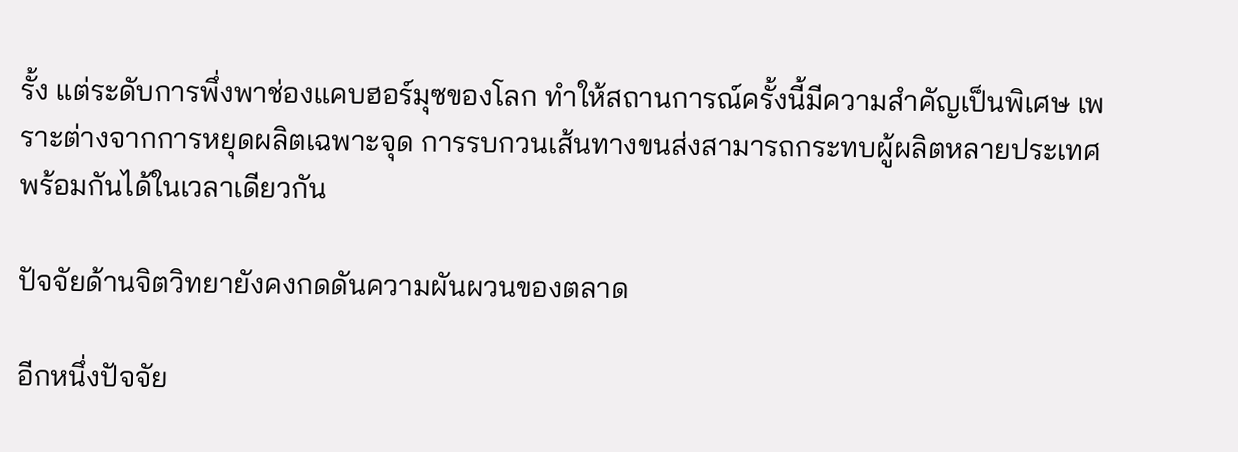รั้ง แต่ระดับการพึ่งพาช่องแคบฮอร์มุซของโลก ทำให้สถานการณ์ครั้งนี้มีความสำคัญเป็นพิเศษ เพราะต่างจากการหยุดผลิตเฉพาะจุด การรบกวนเส้นทางขนส่งสามารถกระทบผู้ผลิตหลายประเทศพร้อมกันได้ในเวลาเดียวกัน

ปัจจัยด้านจิตวิทยายังคงกดดันความผันผวนของตลาด

อีกหนึ่งปัจจัย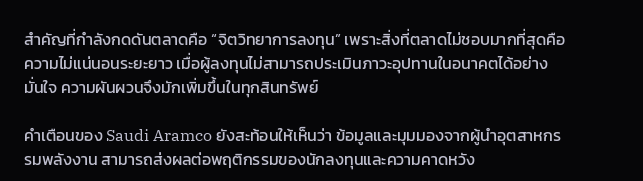สำคัญที่กำลังกดดันตลาดคือ “จิตวิทยาการลงทุน” เพราะสิ่งที่ตลาดไม่ชอบมากที่สุดคือ ความไม่แน่นอนระยะยาว เมื่อผู้ลงทุนไม่สามารถประเมินภาวะอุปทานในอนาคตได้อย่างมั่นใจ ความผันผวนจึงมักเพิ่มขึ้นในทุกสินทรัพย์

คำเตือนของ Saudi Aramco ยังสะท้อนให้เห็นว่า ข้อมูลและมุมมองจากผู้นำอุตสาหกรรมพลังงาน สามารถส่งผลต่อพฤติกรรมของนักลงทุนและความคาดหวัง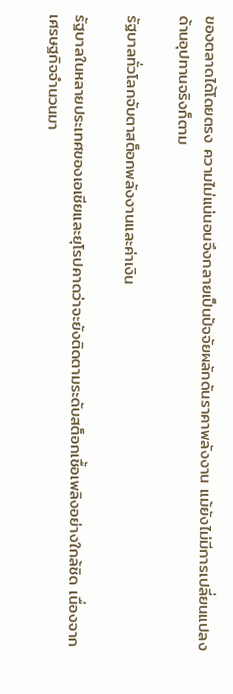ของตลาดได้โดยตรง ความไม่แน่นอนจึงกลายเป็นปัจจัยผลักดันราคาพลังงาน แม้ยังไม่มีการเปลี่ยนแปลงด้านอุปทานจริงก็ตาม

รัฐบาลทั่วโลกจับตาสต็อกพลังงานและค่าเงิน

รัฐบาลในหลายประเทศของเอเชียและยุโรปคาดว่าจะยังติดตามระดับสต็อกเชื้อเพลิงอย่างใกล้ชิด เนื่องจากเศรษฐกิจจำนวนมา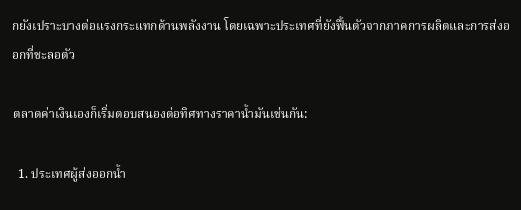กยังเปราะบางต่อแรงกระแทกด้านพลังงาน โดยเฉพาะประเทศที่ยังฟื้นตัวจากภาคการผลิตและการส่งออกที่ชะลอตัว

ตลาดค่าเงินเองก็เริ่มตอบสนองต่อทิศทางราคาน้ำมันเช่นกัน:

  1. ประเทศผู้ส่งออกน้ำ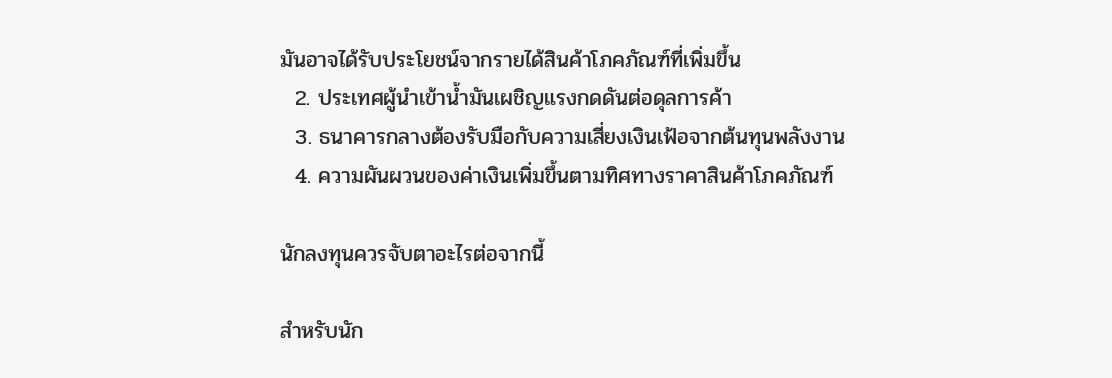มันอาจได้รับประโยชน์จากรายได้สินค้าโภคภัณฑ์ที่เพิ่มขึ้น
  2. ประเทศผู้นำเข้าน้ำมันเผชิญแรงกดดันต่อดุลการค้า
  3. ธนาคารกลางต้องรับมือกับความเสี่ยงเงินเฟ้อจากต้นทุนพลังงาน
  4. ความผันผวนของค่าเงินเพิ่มขึ้นตามทิศทางราคาสินค้าโภคภัณฑ์

นักลงทุนควรจับตาอะไรต่อจากนี้

สำหรับนัก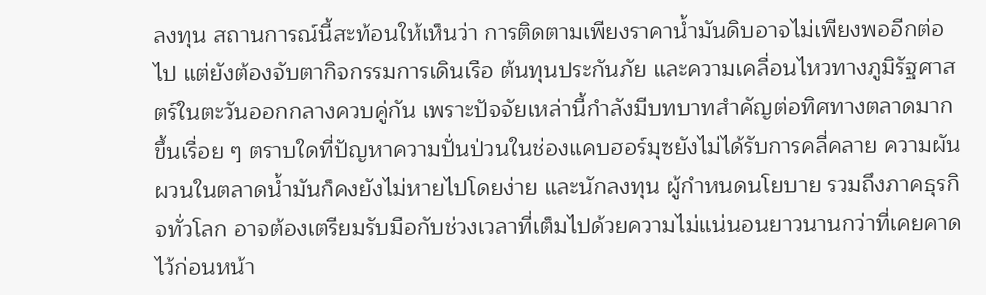ลงทุน สถานการณ์นี้สะท้อนให้เห็นว่า การติดตามเพียงราคาน้ำมันดิบอาจไม่เพียงพออีกต่อไป แต่ยังต้องจับตากิจกรรมการเดินเรือ ต้นทุนประกันภัย และความเคลื่อนไหวทางภูมิรัฐศาสตร์ในตะวันออกกลางควบคู่กัน เพราะปัจจัยเหล่านี้กำลังมีบทบาทสำคัญต่อทิศทางตลาดมากขึ้นเรื่อย ๆ ตราบใดที่ปัญหาความปั่นป่วนในช่องแคบฮอร์มุซยังไม่ได้รับการคลี่คลาย ความผันผวนในตลาดน้ำมันก็คงยังไม่หายไปโดยง่าย และนักลงทุน ผู้กำหนดนโยบาย รวมถึงภาคธุรกิจทั่วโลก อาจต้องเตรียมรับมือกับช่วงเวลาที่เต็มไปด้วยความไม่แน่นอนยาวนานกว่าที่เคยคาดไว้ก่อนหน้า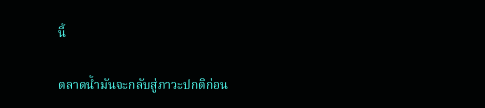นี้

ตลาดน้ำมันจะกลับสู่ภาวะปกติก่อน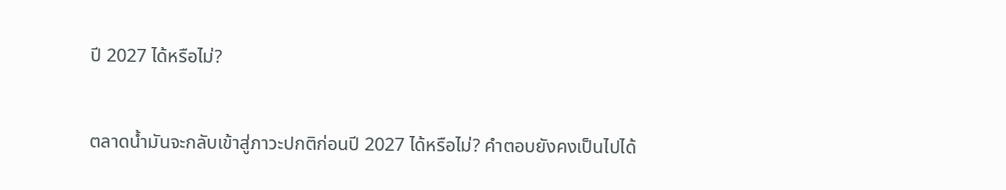ปี 2027 ได้หรือไม่?

ตลาดน้ำมันจะกลับเข้าสู่ภาวะปกติก่อนปี 2027 ได้หรือไม่? คำตอบยังคงเป็นไปได้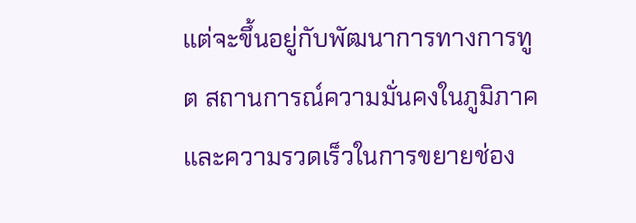แต่จะขึ้นอยู่กับพัฒนาการทางการทูต สถานการณ์ความมั่นคงในภูมิภาค และความรวดเร็วในการขยายช่อง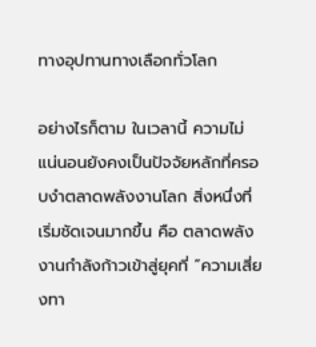ทางอุปทานทางเลือกทั่วโลก

อย่างไรก็ตาม ในเวลานี้ ความไม่แน่นอนยังคงเป็นปัจจัยหลักที่ครอบงำตลาดพลังงานโลก สิ่งหนึ่งที่เริ่มชัดเจนมากขึ้น คือ ตลาดพลังงานกำลังก้าวเข้าสู่ยุคที่ “ความเสี่ยงทา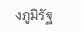งภูมิรัฐ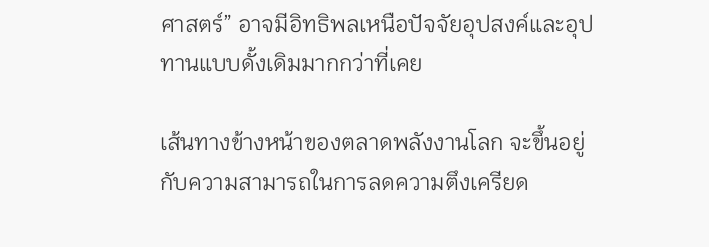ศาสตร์” อาจมีอิทธิพลเหนือปัจจัยอุปสงค์และอุปทานแบบดั้งเดิมมากกว่าที่เคย

เส้นทางข้างหน้าของตลาดพลังงานโลก จะขึ้นอยู่กับความสามารถในการลดความตึงเครียด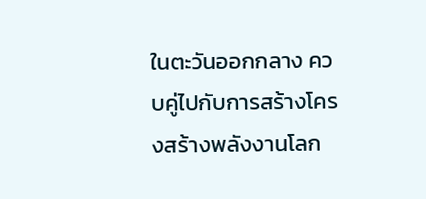ในตะวันออกกลาง ควบคู่ไปกับการสร้างโครงสร้างพลังงานโลก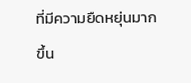ที่มีความยืดหยุ่นมากขึ้น